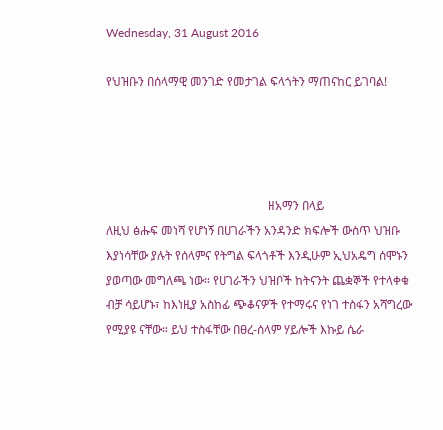Wednesday, 31 August 2016

የህዝቡን በሰላማዊ መንገድ የመታገል ፍላጎትን ማጠናከር ይገባል!




                                                      ዘአማን በላይ
ለዚህ ፅሑፍ መነሻ የሆነኝ በሀገራችን አንዳንድ ክፍሎች ውስጥ ህዝቡ እያነሳቸው ያሉት የሰላምና የትግል ፍላጎቶች እንዲሁም ኢህአዴግ ሰሞኑን ያወጣው መግለጫ ነው። የሀገራችን ህዝቦች ከትናንት ጨቋኞች የተላቀቁ ብቻ ሳይሆኑ፣ ከእነዚያ አስከፊ ጭቆናዎች የተማሩና የነገ ተስፋን አሻግረው የሚያዩ ናቸው። ይህ ተስፋቸው በፀረ-ሰላም ሃይሎች እኩይ ሴራ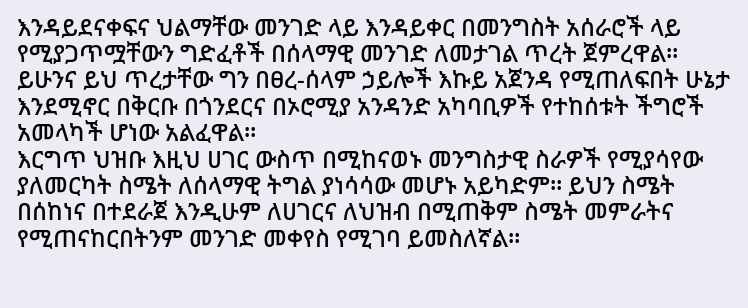እንዳይደናቀፍና ህልማቸው መንገድ ላይ እንዳይቀር በመንግስት አሰራሮች ላይ የሚያጋጥሟቸውን ግድፈቶች በሰላማዊ መንገድ ለመታገል ጥረት ጀምረዋል።
ይሁንና ይህ ጥረታቸው ግን በፀረ-ሰላም ኃይሎች እኩይ አጀንዳ የሚጠለፍበት ሁኔታ እንደሚኖር በቅርቡ በጎንደርና በኦሮሚያ አንዳንድ አካባቢዎች የተከሰቱት ችግሮች አመላካች ሆነው አልፈዋል።
እርግጥ ህዝቡ እዚህ ሀገር ውስጥ በሚከናወኑ መንግስታዊ ስራዎች የሚያሳየው ያለመርካት ስሜት ለሰላማዊ ትግል ያነሳሳው መሆኑ አይካድም። ይህን ስሜት በሰከነና በተደራጀ እንዲሁም ለሀገርና ለህዝብ በሚጠቅም ስሜት መምራትና የሚጠናከርበትንም መንገድ መቀየስ የሚገባ ይመስለኛል።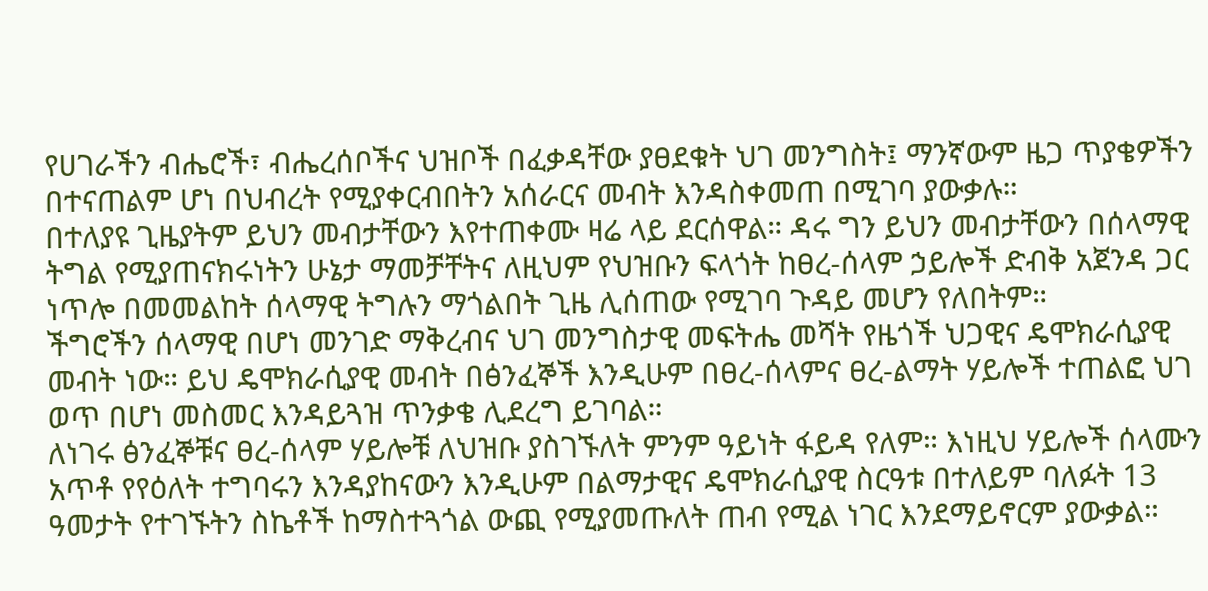የሀገራችን ብሔሮች፣ ብሔረሰቦችና ህዝቦች በፈቃዳቸው ያፀደቁት ህገ መንግስት፤ ማንኛውም ዜጋ ጥያቄዎችን በተናጠልም ሆነ በህብረት የሚያቀርብበትን አሰራርና መብት እንዳስቀመጠ በሚገባ ያውቃሉ።
በተለያዩ ጊዜያትም ይህን መብታቸውን እየተጠቀሙ ዛሬ ላይ ደርሰዋል። ዳሩ ግን ይህን መብታቸውን በሰላማዊ ትግል የሚያጠናክሩነትን ሁኔታ ማመቻቸትና ለዚህም የህዝቡን ፍላጎት ከፀረ-ሰላም ኃይሎች ድብቅ አጀንዳ ጋር ነጥሎ በመመልከት ሰላማዊ ትግሉን ማጎልበት ጊዜ ሊሰጠው የሚገባ ጉዳይ መሆን የለበትም።
ችግሮችን ሰላማዊ በሆነ መንገድ ማቅረብና ህገ መንግስታዊ መፍትሔ መሻት የዜጎች ህጋዊና ዴሞክራሲያዊ መብት ነው። ይህ ዴሞክራሲያዊ መብት በፅንፈኞች እንዲሁም በፀረ-ሰላምና ፀረ-ልማት ሃይሎች ተጠልፎ ህገ ወጥ በሆነ መስመር እንዳይጓዝ ጥንቃቄ ሊደረግ ይገባል።
ለነገሩ ፅንፈኞቹና ፀረ-ሰላም ሃይሎቹ ለህዝቡ ያስገኙለት ምንም ዓይነት ፋይዳ የለም። እነዚህ ሃይሎች ሰላሙን አጥቶ የየዕለት ተግባሩን እንዳያከናውን እንዲሁም በልማታዊና ዴሞክራሲያዊ ስርዓቱ በተለይም ባለፉት 13 ዓመታት የተገኙትን ስኬቶች ከማስተጓጎል ውጪ የሚያመጡለት ጠብ የሚል ነገር እንደማይኖርም ያውቃል።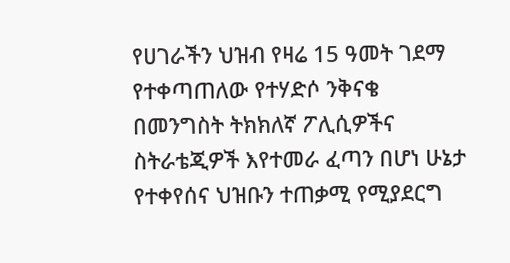የሀገራችን ህዝብ የዛሬ 15 ዓመት ገደማ የተቀጣጠለው የተሃድሶ ንቅናቄ በመንግስት ትክክለኛ ፖሊሲዎችና ስትራቴጂዎች እየተመራ ፈጣን በሆነ ሁኔታ የተቀየሰና ህዝቡን ተጠቃሚ የሚያደርግ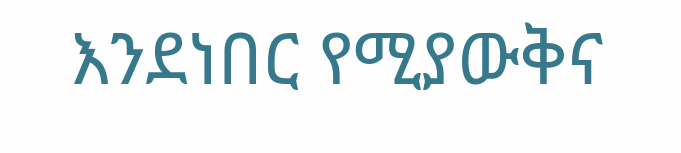እንደነበር የሚያውቅና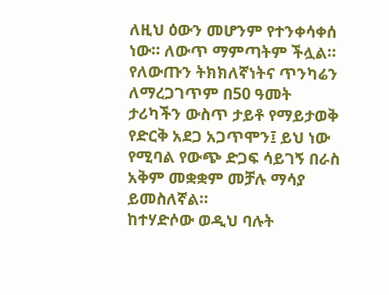ለዚህ ዕውን መሆንም የተንቀሳቀሰ ነው። ለውጥ ማምጣትም ችሏል። የለውጡን ትክክለኛነትና ጥንካሬን ለማረጋገጥም በ50 ዓመት ታሪካችን ውስጥ ታይቶ የማይታወቅ የድርቅ አደጋ አጋጥሞን፤ ይህ ነው የሚባል የውጭ ድጋፍ ሳይገኝ በራስ አቅም መቋቋም መቻሉ ማሳያ ይመስለኛል።
ከተሃድሶው ወዲህ ባሉት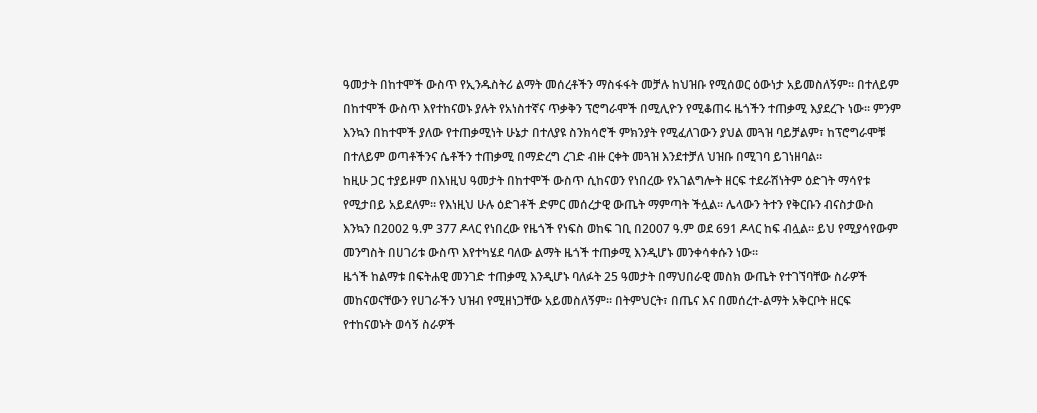ዓመታት በከተሞች ውስጥ የኢንዱስትሪ ልማት መሰረቶችን ማስፋፋት መቻሉ ከህዝቡ የሚሰወር ዕውነታ አይመስለኝም። በተለይም በከተሞች ውስጥ እየተከናወኑ ያሉት የአነስተኛና ጥቃቅን ፕሮግራሞች በሚሊዮን የሚቆጠሩ ዜጎችን ተጠቃሚ እያደረጉ ነው። ምንም እንኳን በከተሞች ያለው የተጠቃሚነት ሁኔታ በተለያዩ ስንክሳሮች ምክንያት የሚፈለገውን ያህል መጓዝ ባይቻልም፣ ከፕሮግራሞቹ በተለይም ወጣቶችንና ሴቶችን ተጠቃሚ በማድረግ ረገድ ብዙ ርቀት መጓዝ እንደተቻለ ህዝቡ በሚገባ ይገነዘባል።
ከዚሁ ጋር ተያይዞም በእነዚህ ዓመታት በከተሞች ውስጥ ሲከናወን የነበረው የአገልግሎት ዘርፍ ተደራሽነትም ዕድገት ማሳየቱ የሚታበይ አይደለም። የእነዚህ ሁሉ ዕድገቶች ድምር መሰረታዊ ውጤት ማምጣት ችሏል። ሌላውን ትተን የቅርቡን ብናስታውስ እንኳን በ2002 ዓ.ም 377 ዶላር የነበረው የዜጎች የነፍስ ወከፍ ገቢ በ2007 ዓ.ም ወደ 691 ዶላር ከፍ ብሏል። ይህ የሚያሳየውም መንግስት በሀገሪቱ ውስጥ እየተካሄደ ባለው ልማት ዜጎች ተጠቃሚ እንዲሆኑ መንቀሳቀሱን ነው።
ዜጎች ከልማቱ በፍትሐዊ መንገድ ተጠቃሚ እንዲሆኑ ባለፉት 25 ዓመታት በማህበራዊ መስክ ውጤት የተገኘባቸው ስራዎች መከናወናቸውን የሀገራችን ህዝብ የሚዘነጋቸው አይመስለኝም። በትምህርት፣ በጤና እና በመሰረተ-ልማት አቅርቦት ዘርፍ የተከናወኑት ወሳኝ ስራዎች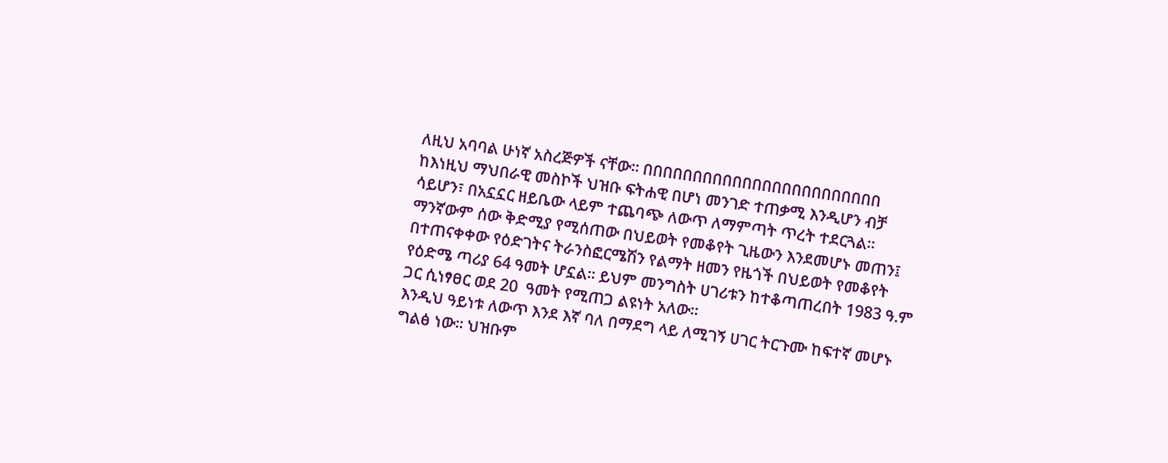ለዚህ አባባል ሁነኛ አስረጅዎች ናቸው። በበበበበበበበበበበበበበበበበበበበበበበበ
ከእነዚህ ማህበራዊ መስኮች ህዝቡ ፍትሐዊ በሆነ መንገድ ተጠቃሚ እንዲሆን ብቻ ሳይሆን፣ በአኗኗር ዘይቤው ላይም ተጨባጭ ለውጥ ለማምጣት ጥረት ተደርጓል። ማንኛውም ሰው ቅድሚያ የሚሰጠው በህይወት የመቆየት ጊዜውን እንደመሆኑ መጠን፤ በተጠናቀቀው የዕድገትና ትራንስፎርሜሽን የልማት ዘመን የዜጎች በህይወት የመቆየት የዕድሜ ጣሪያ 64 ዓመት ሆኗል። ይህም መንግስት ሀገሪቱን ከተቆጣጠረበት 1983 ዓ.ም ጋር ሲነፃፀር ወደ 20  ዓመት የሚጠጋ ልዩነት አለው።
እንዲህ ዓይነቱ ለውጥ እንደ እኛ ባለ በማደግ ላይ ለሚገኝ ሀገር ትርጉሙ ከፍተኛ መሆኑ ግልፅ ነው። ህዝቡም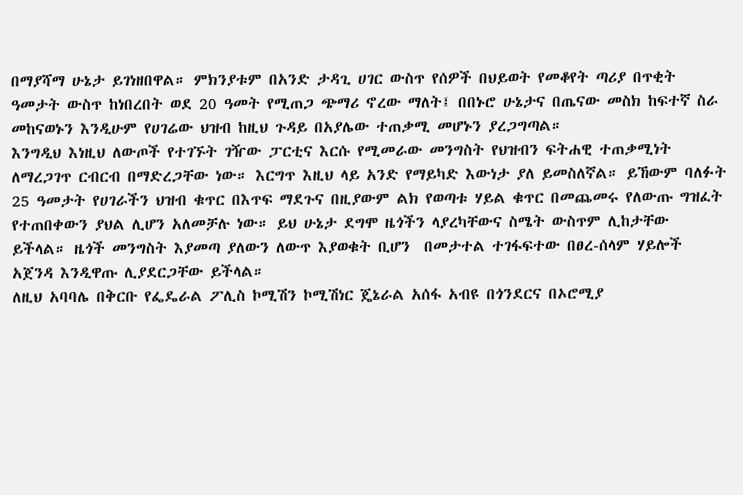በማያሻማ ሁኔታ ይገነዘበዋል። ምክንያቱም በአንድ ታዳጊ ሀገር ውስጥ የሰዎች በህይወት የመቆየት ጣሪያ በጥቂት ዓመታት ውስጥ ከነበረበት ወደ 20 ዓመት የሚጠጋ ጭማሪ ኖረው ማለት፤ በበኑሮ ሁኔታና በጤናው መስክ ከፍተኛ ስራ መከናወኑን እንዲሁም የሀገሬው ህዝብ ከዚህ ጉዳይ በአያሌው ተጠቃሚ መሆኑን ያረጋግጣል።
እንግዲህ እነዚህ ለውጦች የተገኙት ገዥው ፓርቲና እርሱ የሚመራው መንግስት የህዝብን ፍትሐዊ ተጠቃሚነት ለማረጋገጥ ርብርብ በማድረጋቸው ነው። እርግጥ እዚህ ላይ አንድ የማይካድ እውነታ ያለ ይመስለኛል። ይኸውም ባለፉት 25 ዓመታት የሀገራችን ህዝብ ቁጥር በእጥፍ ማደጉና በዚያውም ልክ የወጣቱ ሃይል ቁጥር በመጨመሩ የለውጡ ግዝፈት የተጠበቀውን ያህል ሊሆን አለመቻሉ ነው። ይህ ሁኔታ ደግሞ ዜጎችን ላያረካቸውና ስሜት ውስጥም ሊከታቸው ይችላል። ዜጎች መንግስት እያመጣ ያለውን ለውጥ እያወቁት ቢሆን  በመታተል ተገፋፍተው በፀረ-ሰላም ሃይሎች አጀንዳ እንዲዋጡ ሊያደርጋቸው ይችላል።
ለዚህ አባባሌ በቅርቡ የፌዴራል ፖሊስ ኮሚሽን ኮሚሽነር ጄኔራል አሰፋ አብዩ በጎንደርና በኦሮሚያ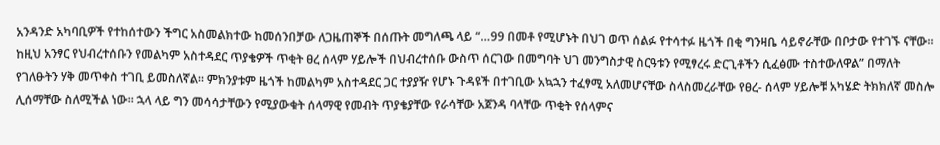አንዳንድ አካባቢዎች የተከሰተውን ችግር አስመልክተው ከመሰንበቻው ለጋዜጠኞች በሰጡት መግለጫ ላይ “…99 በመቶ የሚሆኑት በህገ ወጥ ሰልፉ የተሳተፉ ዜጎች በቂ ግንዛቤ ሳይኖራቸው በቦታው የተገኙ ናቸው።
ከዚህ አንፃር የህብረተሰቡን የመልካም አስተዳደር ጥያቄዎች ጥቂት ፀረ ሰላም ሃይሎች በህብረተሰቡ ውስጥ ሰርገው በመግባት ህገ መንግስታዊ ስርዓቱን የሚፃረሩ ድርጊቶችን ሲፈፅሙ ተስተውለዋል” በማለት የገለፁትን ሃቅ መጥቀስ ተገቢ ይመስለኛል። ምክንያቱም ዜጎች ከመልካም አስተዳደር ጋር ተያያዥ የሆኑ ጉዳዩች በተገቢው አኳኋን ተፈፃሚ አለመሆናቸው ስላስመረራቸው የፀረ- ሰላም ሃይሎቹ አካሄድ ትክክለኛ መስሎ ሊሰማቸው ስለሚችል ነው። ኋላ ላይ ግን መሳሳታቸውን የሚያውቁት ሰላማዊ የመብት ጥያቄያቸው የራሳቸው አጀንዳ ባላቸው ጥቂት የሰላምና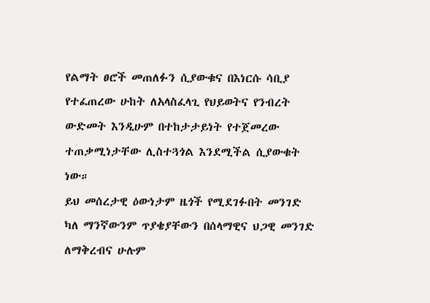የልማት ፀሮች መጠለፉን ሲያውቁና በእነርሱ ሳቢያ የተፈጠረው ሁከት ለአላስፈላጊ የህይወትና የንብረት ውድመት እንዲሁም በተከታታይነት የተጀመረው ተጠቃሚነታቸው ሊስተጓጎል እንደሚችል ሲያውቁት ነው።
ይህ መሰረታዊ ዕውነታም ዜጎች የሚደገፉበት መንገድ ካለ ማንኛውንም ጥያቄያቸውን በሰላማዊና ህጋዊ መንገድ ለማቅረብና ሁሉም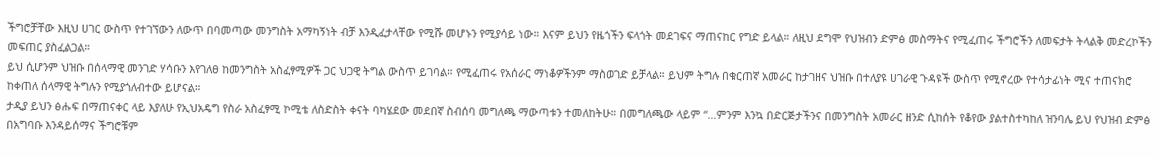ችግሮቻቸው እዚህ ሀገር ውስጥ የተገኘውን ለውጥ በባመጣው መንግስት አማካኝነት ብቻ እንዲፈታላቸው የሚሹ መሆኑን የሚያሳይ ነው። እናም ይህን የዜጎችን ፍላጎት መደገፍና ማጠናከር የግድ ይላል። ለዚህ ደግሞ የህዝብን ድምፅ መስማትና የሚፈጠሩ ችግሮችን ለመፍታት ትላልቅ መድረኮችን መፍጠር ያስፈልጋል።
ይህ ሲሆንም ህዝቡ በሰላማዊ መንገድ ሃሳቡን እየገለፀ ከመንግስት አስፈፃሚዎች ጋር ህጋዊ ትግል ውስጥ ይገባል። የሚፈጠሩ የአሰራር ማነቆዎችንም ማስወገድ ይቻላል። ይህም ትግሉ በቁርጠኛ አመራር ከታገዘና ህዝቡ በተለያዩ ሀገራዊ ጉዳዩች ውስጥ የሚኖረው የተሳታፊነት ሚና ተጠናክሮ ከቀጠለ ሰላማዊ ትግሉን የሚያጎለብተው ይሆናል።
ታዲያ ይህን ፅሑፍ በማጠናቀር ላይ እያለሁ የኢህአዴግ የስራ አስፈፃሚ ኮሚቴ ለስድስት ቀናት ባካሄደው መደበኛ ስብሰባ መግለጫ ማውጣቱን ተመለከትሁ። በመግለጫው ላይም “…ምንም እንኳ በድርጅታችንና በመንግስት አመራር ዘንድ ሲከሰት የቆየው ያልተስተካከለ ዝንባሌ ይህ የህዝብ ድምፅ በአግባቡ እንዳይሰማና ችግሮቹም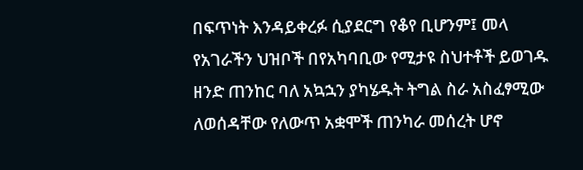በፍጥነት እንዳይቀረፉ ሲያደርግ የቆየ ቢሆንም፤ መላ የአገራችን ህዝቦች በየአካባቢው የሚታዩ ስህተቶች ይወገዱ ዘንድ ጠንከር ባለ አኳኋን ያካሄዱት ትግል ስራ አስፈፃሚው ለወሰዳቸው የለውጥ አቋሞች ጠንካራ መሰረት ሆኖ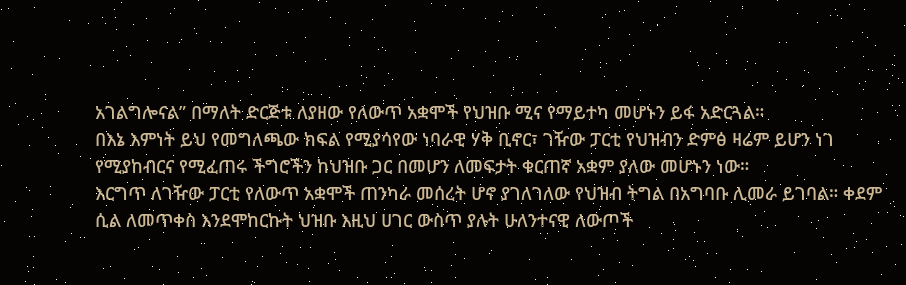አገልግሎናል” በማለት ድርጅቱ ለያዘው የለውጥ አቋሞች የህዝቡ ሚና የማይተካ መሆኑን ይፋ አድርጓል።
በእኔ እምነት ይህ የመግለጫው ክፍል የሚያሳየው ነባራዊ ሃቅ ቢኖር፣ ገዥው ፓርቲ የህዝብን ድምፅ ዛሬም ይሆን ነገ የሚያከብርና የሚፈጠሩ ችግሮችን ከህዝቡ ጋር በመሆን ለመፍታት ቁርጠኛ አቋም ያለው መሆኑን ነው።
እርግጥ ለገዥው ፓርቲ የለውጥ አቋሞች ጠንካራ መሰረት ሆኖ ያገለገለው የህዝብ ትግል በአግባቡ ሊመራ ይገባል። ቀደም ሲል ለመጥቀስ እንደሞከርኩት ህዝቡ እዚህ ሀገር ውስጥ ያሉት ሁለንተናዊ ለውጦች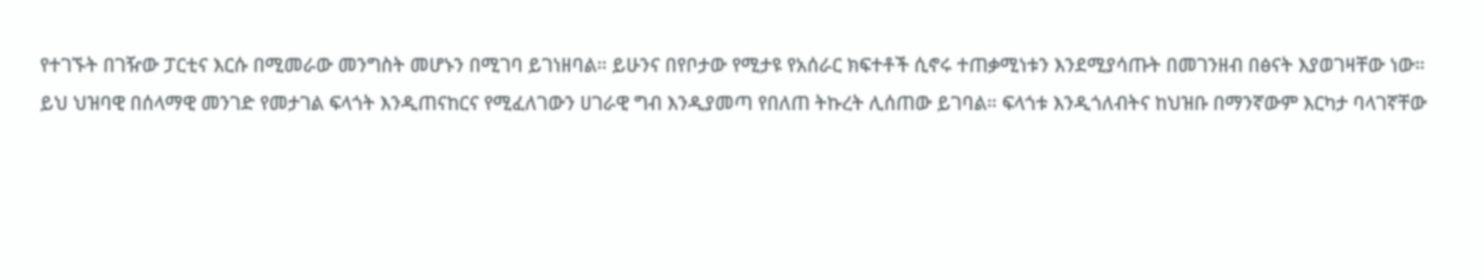የተገኙት በገዥው ፓርቲና እርሱ በሚመራው መንግስት መሆኑን በሚገባ ይገነዘባል። ይሁንና በየቦታው የሚታዩ የአሰራር ክፍተቶች ሲኖሩ ተጠቃሚነቱን እንደሚያሳጡት በመገንዘብ በፅናት እያወገዛቸው ነው።
ይህ ህዝባዊ በሰላማዊ መንገድ የመታገል ፍላጎት እንዲጠናከርና የሚፈለገውን ሀገራዊ ግብ እንዲያመጣ የበለጠ ትኩረት ሊሰጠው ይገባል። ፍላጎቱ እንዲጎለብትና ከህዝቡ በማንኛውም እርካታ ባላገኛቸው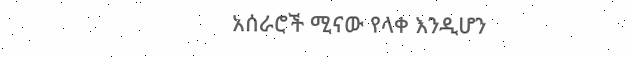አሰራሮች ሚናው የላቀ እንዲሆን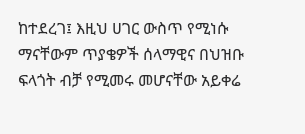ከተደረገ፤ እዚህ ሀገር ውስጥ የሚነሱ ማናቸውም ጥያቄዎች ሰላማዊና በህዝቡ ፍላጎት ብቻ የሚመሩ መሆናቸው አይቀሬ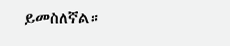ይመስለኛል።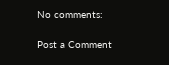No comments:

Post a Comment